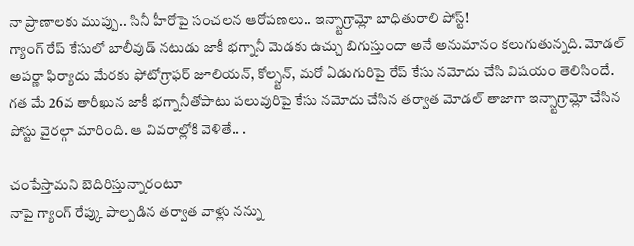నా ప్రాణాలకు ముప్పు.. సినీ హీరోపై సంచలన ఆరోపణలు.. ఇన్స్టాగ్రామ్లో బాధితురాలి పోస్ట్!
గ్యాంగ్ రేప్ కేసులో బాలీవుడ్ నటుడు జాకీ భగ్నానీ మెడకు ఉచ్చు బిగుస్తుందా అనే అనుమానం కలుగుతున్నది. మోడల్ అపర్ణా ఫిర్యాదు మేరకు ఫోటోగ్రాఫర్ జూలియన్, కోల్స్టన్, మరో ఏడుగురిపై రేప్ కేసు నమోదు చేసి విషయం తెలిసిందే. గత మే 26వ తారీఖున జాకీ భగ్నానీతోపాటు పలువురిపై కేసు నమోదు చేసిన తర్వాత మోడల్ తాజాగా ఇన్స్టాగ్రామ్లో చేసిన పోస్టు వైరల్గా మారింది. ఆ వివరాల్లోకి వెళితే.. .

చంపేస్తామని బెదిరిస్తున్నారంటూ
నాపై గ్యాంగ్ రేప్కు పాల్పడిన తర్వాత వాళ్లు నన్ను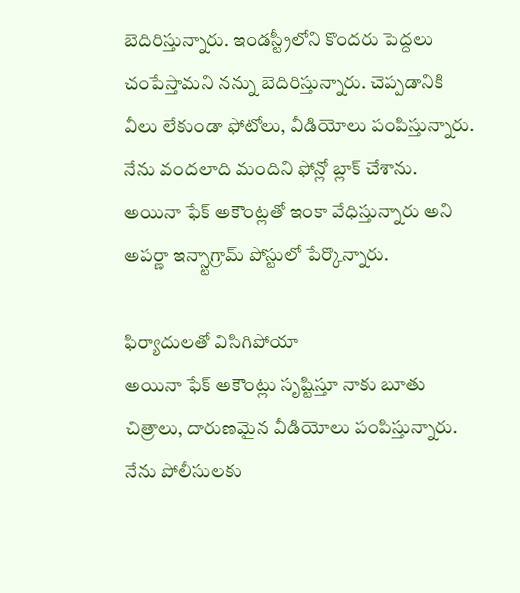బెదిరిస్తున్నారు. ఇండస్ట్రీలోని కొందరు పెద్దలు చంపేస్తామని నన్ను బెదిరిస్తున్నారు. చెప్పడానికి వీలు లేకుండా ఫోటోలు, వీడియోలు పంపిస్తున్నారు. నేను వందలాది మందిని ఫోన్లో బ్లాక్ చేశాను. అయినా ఫేక్ అకౌంట్లతో ఇంకా వేధిస్తున్నారు అని అపర్ణా ఇన్స్టాగ్రామ్ పోస్టులో పేర్కొన్నారు.

ఫిర్యాదులతో విసిగిపోయా
అయినా ఫేక్ అకౌంట్లు సృష్టిస్తూ నాకు బూతు చిత్రాలు, దారుణమైన వీడియోలు పంపిస్తున్నారు. నేను పోలీసులకు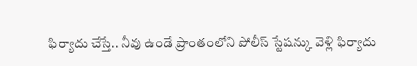ఫిర్యాదు చేస్తే.. నీవు ఉండే ప్రాంతంలోని పోలీస్ స్టేషన్కు వెళ్లి ఫిర్యాదు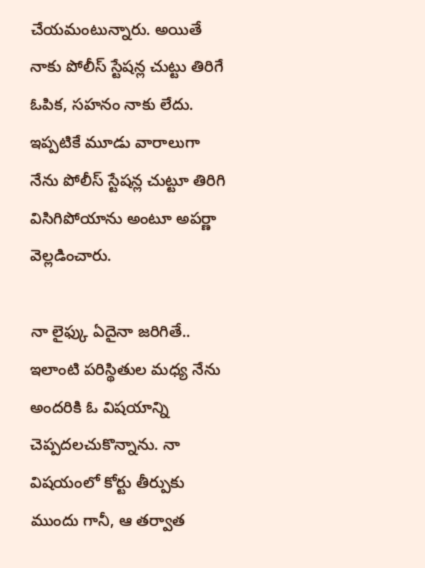చేయమంటున్నారు. అయితే నాకు పోలీస్ స్టేషన్ల చుట్టు తిరిగే ఓపిక, సహనం నాకు లేదు. ఇప్పటికే మూడు వారాలుగా నేను పోలీస్ స్టేషన్ల చుట్టూ తిరిగి విసిగిపోయాను అంటూ అపర్ణా వెల్లడించారు.

నా లైఫ్కు ఏదైనా జరిగితే..
ఇలాంటి పరిస్థితుల మధ్య నేను అందరికి ఓ విషయాన్ని చెప్పదలచుకొన్నాను. నా విషయంలో కోర్టు తీర్పుకు ముందు గానీ, ఆ తర్వాత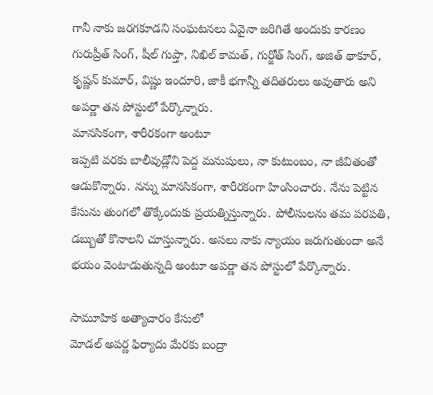గానీ నాకు జరగకూడని సంఘటనలు ఏవైనా జరిగితే అందుకు కారణం గురుప్రీత్ సింగ్, షీల్ గుప్తా, నిఖిల్ కామత్, గుర్జోత్ సింగ్, అజిత్ థాకూర్, కృష్ణన్ కుమార్, విష్ణు ఇందూరి, జాకీ భగాన్నీ తదితరులు అవుతారు అని అపర్ణా తన పోస్టులో పేర్కొన్నారు.
మానసికంగా, శారీరకంగా అంటూ
ఇప్పటి వరకు బాలీవుడ్లోని పెద్ద మనుషులు, నా కుటుంబం, నా జీవితంతో ఆడుకొన్నారు. నన్ను మానసికంగా, శారీరకంగా హింసించారు. నేను పెట్టిన కేసును తుంగలో తొక్కేందుకు ప్రయత్నిస్తున్నారు. పోలీసులను తమ పరపతి, డబ్బుతో కొనాలని చూస్తున్నారు. అసలు నాకు న్యాయం జరుగుతుందా అనే భయం వెంటాడుతున్నది అంటూ అపర్ణా తన పోస్టులో పేర్కొన్నారు.

సామూహిక అత్యాచారం కేసులో
మోడల్ అపర్ణ ఫిర్యాదు మేరకు బంద్రా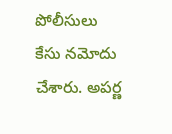పోలీసులు కేసు నమోదు చేశారు. అపర్ణ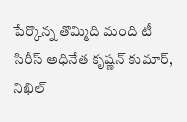పేర్కొన్న తొమ్మిది మంది టీ సిరీస్ అధినేత కృష్ణన్ కుమార్, నిఖిల్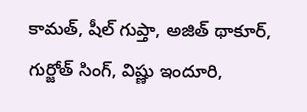కామత్, షీల్ గుప్తా, అజిత్ థాకూర్, గుర్జోత్ సింగ్, విష్ణు ఇందూరి,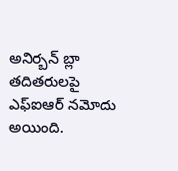అనిర్బన్ బ్లా తదితరులపై ఎఫ్ఐఆర్ నమోదు అయింది.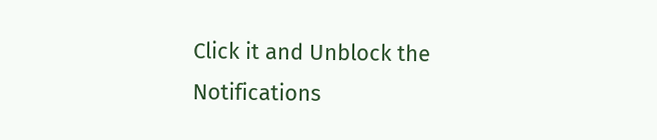Click it and Unblock the Notifications